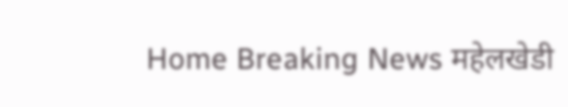Home Breaking News महेलखेडी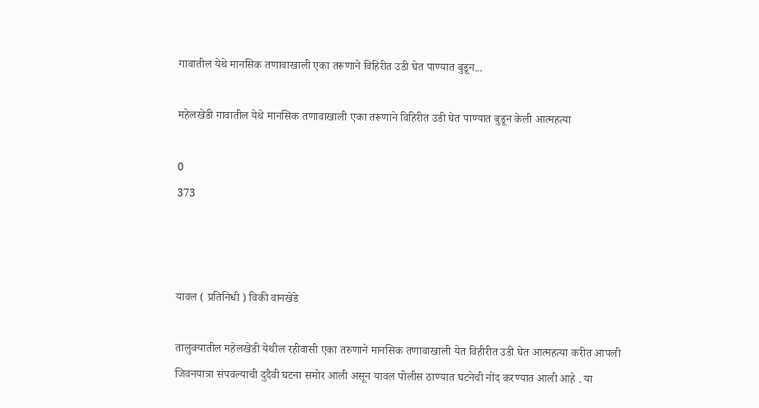गावातील येथे मानसिक तणावाखाली एका तरूणाने विहिरीत उडी घेत पाण्यात बुडून...

महेलखेडी गावातील येथे मानसिक तणावाखाली एका तरूणाने विहिरीत उडी घेत पाण्यात बुडून केली आत्महत्या

0
373



यावल ( प्रतिनिधी ) विकी वानखेडे

तालुक्यातील महेलखेडी येथील रहीवासी एका तरुणाने मानसिक तणावाखाली येत विहीरीत उडी घेत आत्महत्या करीत आपली जिवनयात्रा संपवल्याची दुदैवी घटना समोर आली असून यावल पोलीस ठाण्यात घटनेची नोंद करण्यात आली आहे . या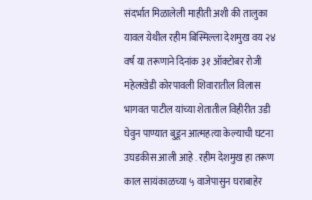संदर्भात मिळालेली माहीती अशी की तालुका यावल येथील रहीम बिस्मिल्ला देशमुख वय २४ वर्ष या तरूणाने दिनांक ३१ ऑक्टोबर रोजी महेलखेडी कोरपावली शिवारातील विलास भागवत पाटील यांच्या शेतातील विहीरीत उडी घेवुन पाण्यात बुडून आत्महत्या केल्याची घटना उघडकीस आली आहे . रहीम देशमुख हा तरूण काल सायंकाळच्या ५ वाजेपासुन घराबाहेर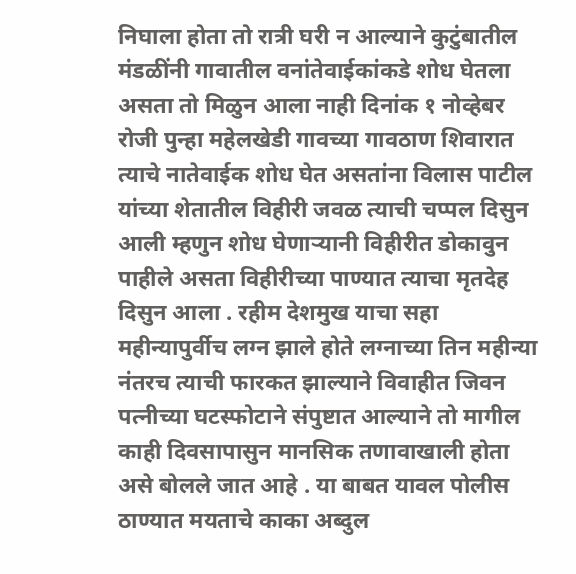निघाला होता तो रात्री घरी न आल्याने कुटुंबातील मंडळींनी गावातील वनांतेवाईकांकडे शोध घेतला असता तो मिळुन आला नाही दिनांक १ नोव्हेबर रोजी पुन्हा महेलखेडी गावच्या गावठाण शिवारात त्याचे नातेवाईक शोध घेत असतांना विलास पाटील यांच्या शेतातील विहीरी जवळ त्याची चप्पल दिसुन आली म्हणुन शोध घेणाऱ्यानी विहीरीत डोकावुन पाहीले असता विहीरीच्या पाण्यात त्याचा मृतदेह दिसुन आला . रहीम देशमुख याचा सहा महीन्यापुर्वीच लग्न झाले होते लग्नाच्या तिन महीन्या नंतरच त्याची फारकत झाल्याने विवाहीत जिवन पत्नीच्या घटस्फोटाने संपुष्टात आल्याने तो मागील काही दिवसापासुन मानसिक तणावाखाली होता असे बोलले जात आहे . या बाबत यावल पोलीस ठाण्यात मयताचे काका अब्दुल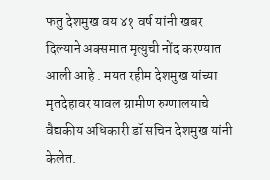फतु देशमुख वय ४१ वर्ष यांनी खबर दिल्याने अक्समात मृत्युची नोंद करण्यात आली आहे . मयत रहीम देशमुख यांच्या मृतदेहावर यावल ग्रामीण रुग्णालयाचे वैद्यकीय अधिकारी डॉ सचिन देशमुख यांनी केलेत.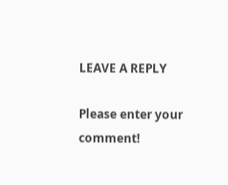LEAVE A REPLY

Please enter your comment!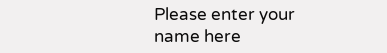Please enter your name here